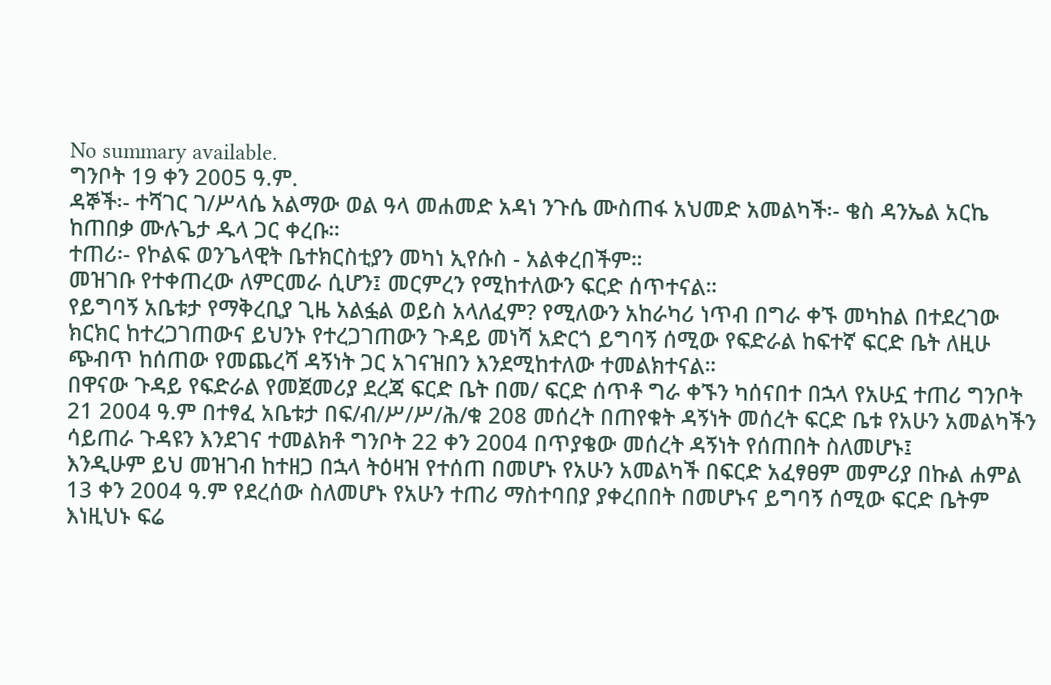No summary available.
ግንቦት 19 ቀን 2005 ዓ.ም.
ዳኞች፡- ተሻገር ገ/ሥላሴ አልማው ወል ዓላ መሐመድ አዳነ ንጉሴ ሙስጠፋ አህመድ አመልካች፡- ቄስ ዳንኤል አርኬ ከጠበቃ ሙሉጌታ ዱላ ጋር ቀረቡ።
ተጠሪ፡- የኮልፍ ወንጌላዊት ቤተክርስቲያን መካነ ኢየሱስ - አልቀረበችም።
መዝገቡ የተቀጠረው ለምርመራ ሲሆን፤ መርምረን የሚከተለውን ፍርድ ሰጥተናል።
የይግባኝ አቤቱታ የማቅረቢያ ጊዜ አልፏል ወይስ አላለፈም? የሚለውን አከራካሪ ነጥብ በግራ ቀኙ መካከል በተደረገው ክርክር ከተረጋገጠውና ይህንኑ የተረጋገጠውን ጉዳይ መነሻ አድርጎ ይግባኝ ሰሚው የፍድራል ከፍተኛ ፍርድ ቤት ለዚሁ ጭብጥ ከሰጠው የመጨረሻ ዳኝነት ጋር አገናዝበን እንደሚከተለው ተመልክተናል።
በዋናው ጉዳይ የፍድራል የመጀመሪያ ደረጃ ፍርድ ቤት በመ/ ፍርድ ሰጥቶ ግራ ቀኙን ካሰናበተ በኋላ የአሁኗ ተጠሪ ግንቦት 21 2004 ዓ.ም በተፃፈ አቤቱታ በፍ/ብ/ሥ/ሥ/ሕ/ቁ 208 መሰረት በጠየቁት ዳኝነት መሰረት ፍርድ ቤቱ የአሁን አመልካችን ሳይጠራ ጉዳዩን እንደገና ተመልክቶ ግንቦት 22 ቀን 2004 በጥያቄው መሰረት ዳኝነት የሰጠበት ስለመሆኑ፤
እንዲሁም ይህ መዝገብ ከተዘጋ በኋላ ትዕዛዝ የተሰጠ በመሆኑ የአሁን አመልካች በፍርድ አፈፃፀም መምሪያ በኩል ሐምል 13 ቀን 2004 ዓ.ም የደረሰው ስለመሆኑ የአሁን ተጠሪ ማስተባበያ ያቀረበበት በመሆኑና ይግባኝ ሰሚው ፍርድ ቤትም እነዚህኑ ፍሬ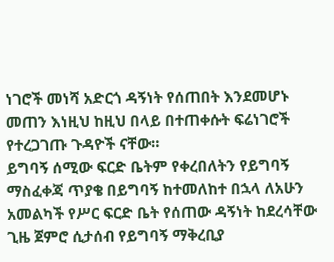ነገሮች መነሻ አድርጎ ዳኝነት የሰጠበት እንደመሆኑ መጠን እነዚህ ከዚህ በላይ በተጠቀሱት ፍሬነገሮች የተረጋገጡ ጉዳዮች ናቸው።
ይግባኝ ሰሚው ፍርድ ቤትም የቀረበለትን የይግባኝ ማስፈቀጃ ጥያቄ በይግባኝ ከተመለከተ በኋላ ለአሁን አመልካች የሥር ፍርድ ቤት የሰጠው ዳኝነት ከደረሳቸው ጊዜ ጀምሮ ሲታሰብ የይግባኝ ማቅረቢያ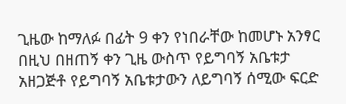ጊዜው ከማለፉ በፊት 9 ቀን የነበራቸው ከመሆኑ አንፃር በዚህ በዘጠኝ ቀን ጊዜ ውስጥ የይግባኝ አቤቱታ አዘጋጅቶ የይግባኝ አቤቱታውን ለይግባኝ ሰሚው ፍርድ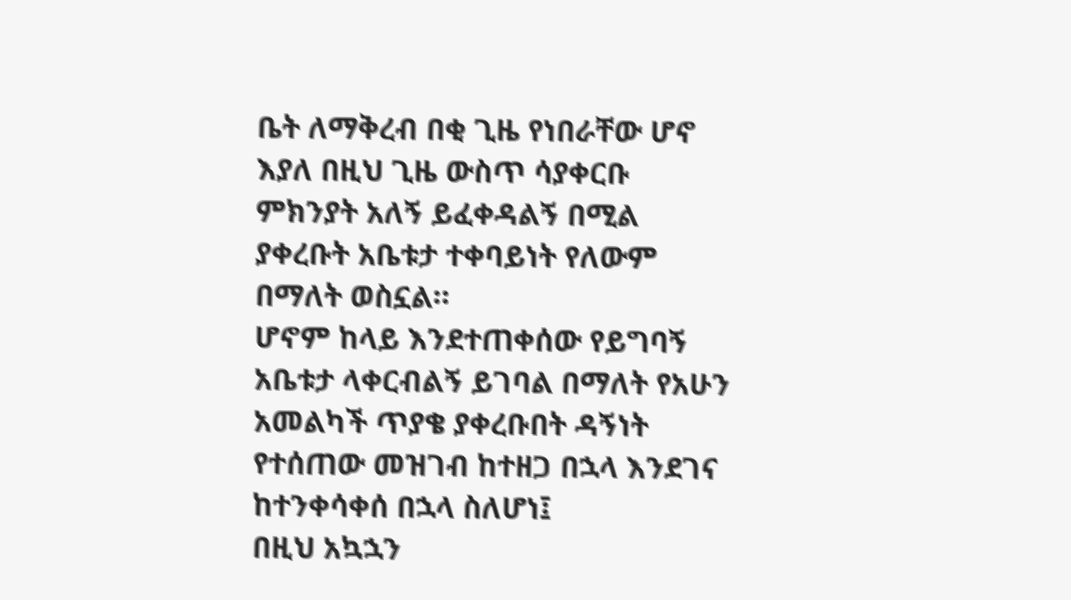ቤት ለማቅረብ በቂ ጊዜ የነበራቸው ሆኖ እያለ በዚህ ጊዜ ውስጥ ሳያቀርቡ ምክንያት አለኝ ይፈቀዳልኝ በሚል ያቀረቡት አቤቱታ ተቀባይነት የለውም በማለት ወስኗል።
ሆኖም ከላይ እንደተጠቀሰው የይግባኝ አቤቱታ ላቀርብልኝ ይገባል በማለት የአሁን አመልካች ጥያቄ ያቀረቡበት ዳኝነት የተሰጠው መዝገብ ከተዘጋ በኋላ እንደገና ከተንቀሳቀሰ በኋላ ስለሆነ፤
በዚህ አኳኋን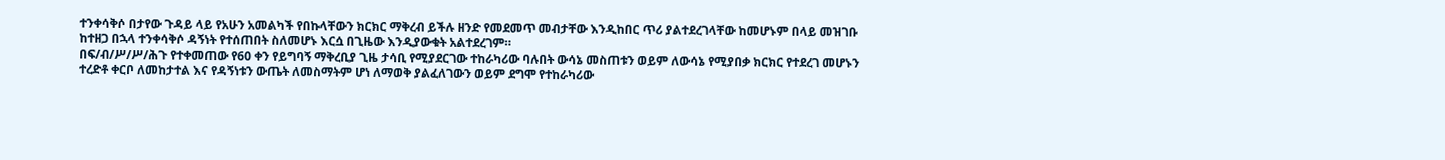ተንቀሳቅሶ በታየው ጉዳይ ላይ የአሁን አመልካች የበኩላቸውን ክርክር ማቅረብ ይችሉ ዘንድ የመደመጥ መብታቸው እንዲከበር ጥሪ ያልተደረገላቸው ከመሆኑም በላይ መዝገቡ ከተዘጋ በኋላ ተንቀሳቅሶ ዳኝነት የተሰጠበት ስለመሆኑ እርሷ በጊዜው እንዲያውቁት አልተደረገም።
በፍ/ብ/ሥ/ሥ/ሕጉ የተቀመጠው የ60 ቀን የይግባኝ ማቅረቢያ ጊዜ ታሳቢ የሚያደርገው ተከራካሪው ባሉበት ውሳኔ መስጠቱን ወይም ለውሳኔ የሚያበቃ ክርክር የተደረገ መሆኑን ተረድቶ ቀርቦ ለመከታተል እና የዳኝነቱን ውጤት ለመስማትም ሆነ ለማወቅ ያልፈለገውን ወይም ደግሞ የተከራካሪው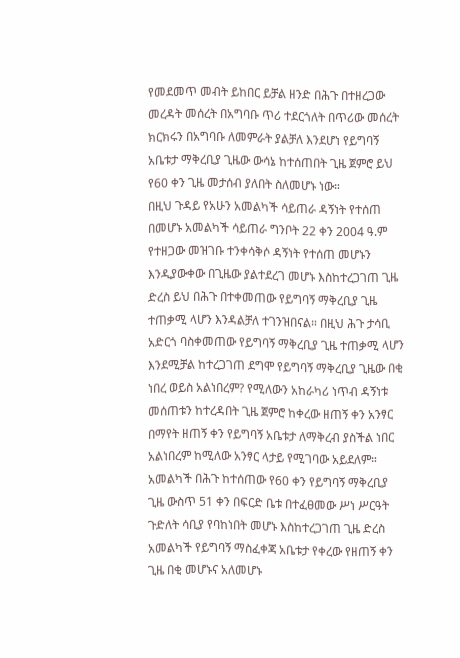የመደመጥ መብት ይከበር ይቻል ዘንድ በሕጉ በተዘረጋው መረዳት መሰረት በአግባቡ ጥሪ ተደርጎለት በጥሪው መሰረት ክርክሩን በአግባቡ ለመምራት ያልቻለ እንደሆነ የይግባኝ አቤቱታ ማቅረቢያ ጊዜው ውሳኔ ከተሰጠበት ጊዜ ጀምሮ ይህ የ60 ቀን ጊዜ መታሰብ ያለበት ስለመሆኑ ነው።
በዚህ ጉዳይ የአሁን አመልካች ሳይጠራ ዳኝነት የተሰጠ በመሆኑ አመልካች ሳይጠራ ግንቦት 22 ቀን 2004 ዓ.ም የተዘጋው መዝገቡ ተንቀሳቅሶ ዳኝነት የተሰጠ መሆኑን እንዲያውቀው በጊዜው ያልተደረገ መሆኑ እስከተረጋገጠ ጊዜ ድረስ ይህ በሕጉ በተቀመጠው የይግባኝ ማቅረቢያ ጊዜ ተጠቃሚ ላሆን እንዳልቻለ ተገንዝበናል። በዚህ ሕጉ ታሳቢ አድርጎ ባስቀመጠው የይግባኝ ማቅረቢያ ጊዜ ተጠቃሚ ላሆን እንደሚቻል ከተረጋገጠ ደግሞ የይግባኝ ማቅረቢያ ጊዜው በቂ ነበረ ወይስ አልነበረም? የሚለውን አከራካሪ ነጥብ ዳኝነቱ መሰጠቱን ከተረዳበት ጊዜ ጀምሮ ከቀረው ዘጠኝ ቀን አንፃር በማየት ዘጠኝ ቀን የይግባኝ አቤቱታ ለማቅረብ ያስችል ነበር አልነበረም ከሚለው አንፃር ላታይ የሚገባው አይደለም።
አመልካች በሕጉ ከተሰጠው የ60 ቀን የይግባኝ ማቅረቢያ ጊዜ ውስጥ 51 ቀን በፍርድ ቤቱ በተፈፀመው ሥነ ሥርዓት ጉድለት ሳቢያ የባከነበት መሆኑ እስከተረጋገጠ ጊዜ ድረስ አመልካች የይግባኝ ማስፈቀጃ አቤቱታ የቀረው የዘጠኝ ቀን ጊዜ በቂ መሆኑና አለመሆኑ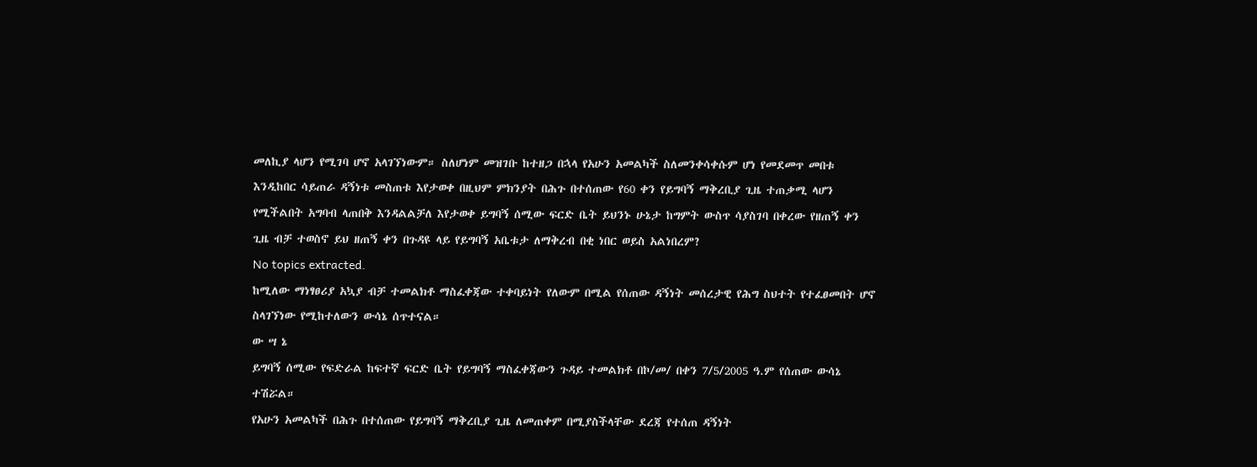መለኪያ ላሆን የሚገባ ሆኖ አላገኘነውም። ስለሆነም መዝገቡ ከተዘጋ በኋላ የአሁን አመልካች ስለመንቀሳቀሱም ሆነ የመደመጥ መበቱ እንዲከበር ሳይጠራ ዳኝነቱ መስጠቱ እየታወቀ በዚህም ምክንያት በሕጉ በተሰጠው የ60 ቀን የይግባኝ ማቅረቢያ ጊዜ ተጠቃሚ ላሆን የሚችልበት አግባብ ላጠበቅ እንዳልልቻለ እየታወቀ ይግባኝ ሰሚው ፍርድ ቤት ይህንኑ ሁኔታ ከግምት ውስጥ ሳያስገባ በቀረው የዘጠኝ ቀን ጊዜ ብቻ ተወስኖ ይህ ዘጠኝ ቀን በጉዳዩ ላይ የይግባኝ አቤቱታ ለማቅረብ በቂ ነበር ወይስ አልነበረም?
No topics extracted.
ከሚለው ማነፃፀሪያ አኳያ ብቻ ተመልክቶ ማስፈቀጃው ተቀባይነት የለውም በሚል የሰጠው ዳኝነት መሰረታዊ የሕግ ስህተት የተፈፀመበት ሆኖ ስላገኘነው የሚከተለውን ውሳኔ ሰጥተናል።
ው ሣ ኔ
ይግባኝ ሰሚው የፍድራል ከፍተኛ ፍርድ ቤት የይግባኝ ማስፈቀጃውን ጉዳይ ተመልክቶ በኮ/መ/ በቀን 7/5/2005 ዓ.ም የሰጠው ውሳኔ ተሽሯል።
የአሁን አመልካች በሕጉ በተሰጠው የይግባኝ ማቅረቢያ ጊዜ ለመጠቀም በሚያስችላቸው ደረጃ የተሰጠ ዳኝነት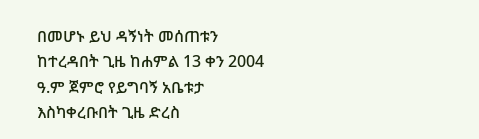በመሆኑ ይህ ዳኝነት መሰጠቱን ከተረዳበት ጊዜ ከሐምል 13 ቀን 2004 ዓ.ም ጀምሮ የይግባኝ አቤቱታ እስካቀረቡበት ጊዜ ድረስ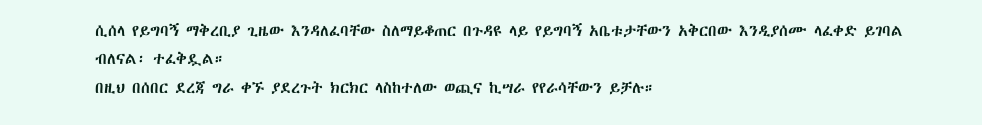ሲሰላ የይግባኝ ማቅረቢያ ጊዜው እንዳለፈባቸው ስለማይቆጠር በጉዳዩ ላይ የይግባኝ አቤቱታቸውን አቅርበው እንዲያሰሙ ላፈቀድ ይገባል ብለናል፡ ተፈቅዷል።
በዚህ በሰበር ደረጃ ግራ ቀኙ ያደረጉት ክርክር ላስከተለው ወጪና ኪሣራ የየራሳቸውን ይቻሉ።